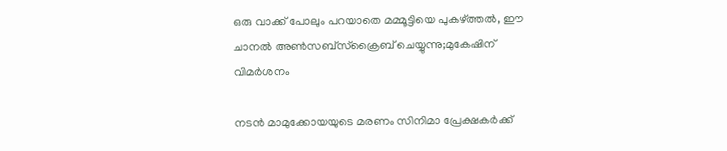ഒരു വാക്ക് പോലും പറയാതെ മമ്മൂട്ടിയെ പുകഴ്ത്തൽ, ഈ ചാനൽ അൺസബ്സ്ക്രൈബ് ചെയ്യുന്നു;മുകേഷിന് വിമർശനം

നടൻ മാമുക്കോയയുടെ മരണം സിനിമാ പ്രേക്ഷകർക്ക്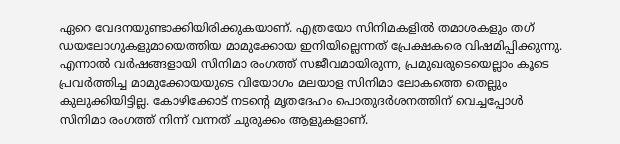ഏറെ വേദനയുണ്ടാക്കിയിരിക്കുകയാണ്. എത്രയോ സിനിമകളിൽ തമാശകളും തഗ് ഡയലോഗുകളുമായെത്തിയ മാമുക്കോയ ഇനിയില്ലെന്നത് പ്രേക്ഷകരെ വിഷമിപ്പിക്കുന്നു. എന്നാൽ വർഷങ്ങളായി സിനിമാ രംഗത്ത് സജീവമായിരുന്ന, പ്രമുഖരുടെയെല്ലാം കൂടെ പ്രവർത്തിച്ച മാമുക്കോയയുടെ വിയോഗം മലയാള സിനിമാ ലോകത്തെ തെല്ലും കുലുക്കിയിട്ടില്ല. കോഴിക്കോട് നടന്റെ മൃതദേഹം പൊതുദർശനത്തിന് വെച്ചപ്പോൾ സിനിമാ രംഗത്ത് നിന്ന് വന്നത് ചുരുക്കം ആളുകളാണ്.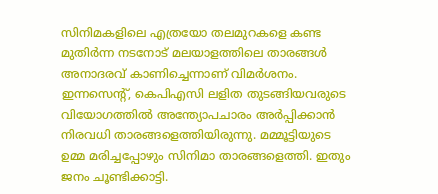സിനിമകളിലെ എത്രയോ തലമുറകളെ കണ്ട മുതിർന്ന നടനോട് മലയാളത്തിലെ താരങ്ങൾ അനാദരവ് കാണിച്ചെന്നാണ് വിമർശനം. ഇന്നസെന്റ്, കെപിഎസി ലളിത തുടങ്ങിയവരുടെ വിയോഗത്തിൽ അന്ത്യോപചാരം അർ‌പ്പിക്കാൻ നിരവധി താരങ്ങളെത്തിയിരുന്നു. മമ്മൂട്ടിയുടെ ഉമ്മ മരിച്ചപ്പോഴും സിനിമാ താരങ്ങളെത്തി. ഇതും ജനം ചൂണ്ടിക്കാട്ടി.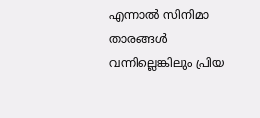എന്നാൽ സിനിമാ താരങ്ങൾ വന്നില്ലെങ്കിലും പ്രിയ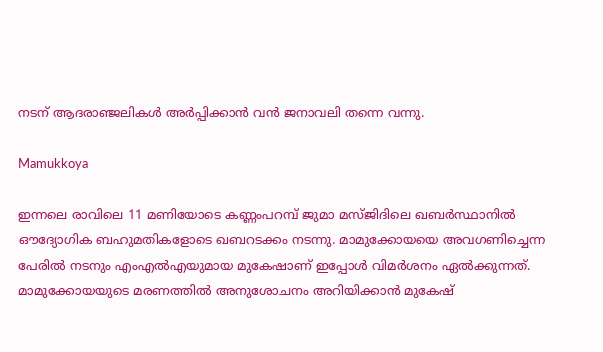നടന് ആദരാഞ്ജലികൾ അർപ്പിക്കാൻ വൻ ജനാവലി തന്നെ വന്നു.

Mamukkoya

ഇന്നലെ രാവിലെ 11 മണിയോടെ കണ്ണംപറമ്പ് ജുമാ മസ്ജിദിലെ ഖബർസ്ഥാനിൽ ഔദ്യോഗിക ബഹുമതികളോടെ ഖബറടക്കം നടന്നു. മാമുക്കോയയെ അവഗണിച്ചെന്ന പേരിൽ നടനും എംഎൽഎയുമായ മുകേഷാണ് ഇപ്പോൾ വിമർശനം ഏൽക്കുന്നത്. മാമുക്കോയയുടെ മരണത്തിൽ അനുശോചനം അറിയിക്കാൻ മുകേഷ്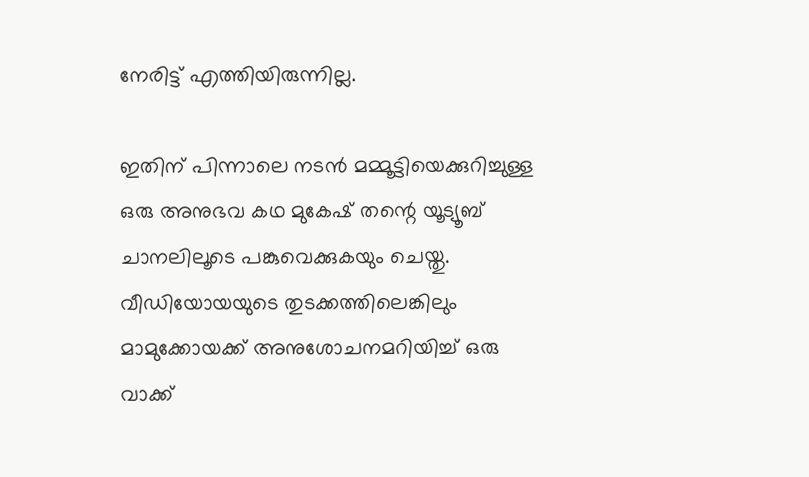നേരിട്ട് എത്തിയിരുന്നില്ല.

ഇതിന് പിന്നാലെ നടൻ മമ്മൂട്ടിയെക്കുറിച്ചുള്ള ഒരു അനുഭവ കഥ മുകേഷ് തന്റെ യൂട്യൂബ് ചാനലിലൂടെ പങ്കുവെക്കുകയും ചെയ്തു. വീഡിയോയയുടെ തുടക്കത്തിലെങ്കിലും മാമുക്കോയക്ക് അനുശോചനമറിയിച്ച് ഒരു വാക്ക്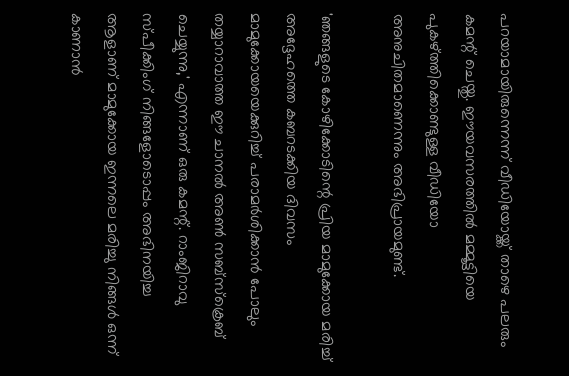പറയാമായിരുന്നെന്ന് വീഡിയോയ്ക്ക് താഴെ പലരും കമന്റ് ചെയ്തു. ഈയവസരത്തിൽ മമ്മൂട്ടിയെ പുകഴ്ത്തിക്കൊണ്ടുള്ള വീഡിയോ അനുചിതമാണെന്നും അഭിപ്രായമുണ്ട്.

'ഞങ്ങളുടെ കോഴിക്കോടിന്റെ പ്രിയ മാമുക്കോയ മരിച്ച് അദ്ദേഹത്തെ കബറടക്കിയ ദിവസം മാമുക്കോയയെക്കുറിച്ച് പരാമർശിക്കാൻ പോലും തയ്യാറാവാത്ത ഈ ചാനൽ അൺ സബ്സ്ക്രെബ് ചെയ്യുന്നു,' എന്നാണ് ഒരു കമന്റ്. റാംജിറാവു സ്പീക്കിംഗ് നിങ്ങളോടൊപ്പം അഭിനയിച്ച ആളാണ് മാമുക്കോയ ഇന്നലെ മരിച്ചു നിങ്ങൾ ഒന്ന് കാണാൻ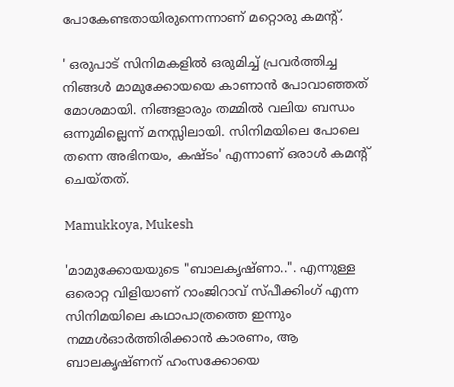പോകേണ്ടതായിരുന്നെന്നാണ് മറ്റൊരു കമന്റ്.

' ഒരുപാട് സിനിമകളിൽ ഒരുമിച്ച് പ്രവർത്തിച്ച നിങ്ങൾ മാമുക്കോയയെ കാണാൻ പോവാഞ്ഞത് മോശമായി. നിങ്ങളാരും തമ്മിൽ വലിയ ബന്ധം ഒന്നുമില്ലെന്ന് മനസ്സിലായി. സിനിമയിലെ പോലെ തന്നെ അഭിനയം, കഷ്ടം' എന്നാണ് ഒരാൾ കമന്റ് ചെയ്തത്.

Mamukkoya, Mukesh

'മാമുക്കോയയുടെ "ബാലകൃഷ്ണാ..". എന്നുള്ള ഒരൊറ്റ വിളിയാണ് റാംജിറാവ് സ്പീക്കിംഗ് എന്ന സിനിമയിലെ കഥാപാത്രത്തെ ഇന്നും നമ്മൾഓർത്തിരിക്കാൻ കാരണം, ആ ബാലകൃഷ്ണന് ഹംസക്കോയെ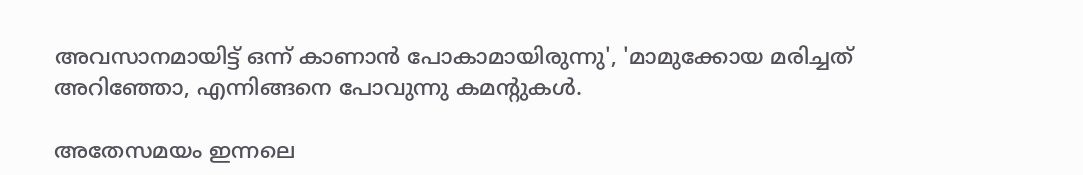അവസാനമായിട്ട് ഒന്ന് കാണാൻ പോകാമായിരുന്നു', 'മാമുക്കോയ മരിച്ചത് അറിഞ്ഞോ, എന്നിങ്ങനെ പോവുന്നു കമന്റുകൾ.

അതേസമയം ഇന്നലെ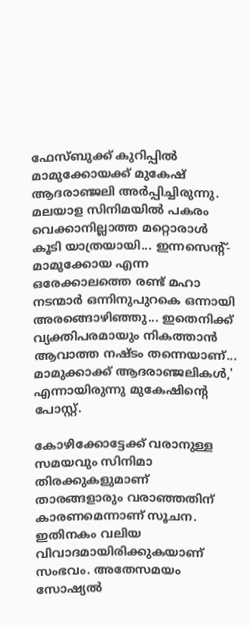ഫേസ്ബുക്ക് കുറിപ്പിൽ മാമുക്കോയക്ക് മുകേഷ് ആദരാഞ്ജലി അർപ്പിച്ചിരുന്നു. മലയാള സിനിമയിൽ പകരം വെക്കാനില്ലാത്ത മറ്റൊരാൾ കൂടി യാത്രയായി... ഇന്നസെന്റ്- മാമുക്കോയ എന്ന ഒരേക്കാലത്തെ രണ്ട് മഹാ നടന്മാർ ഒന്നിനുപുറകെ ഒന്നായി അരങ്ങൊഴിഞ്ഞു... ഇതെനിക്ക് വ്യക്തിപരമായും നികത്താൻ ആവാത്ത നഷ്ടം തന്നെയാണ്... മാമുക്കാക്ക് ആദരാഞ്ജലികൾ,' എന്നായിരുന്നു മുകേഷിന്റെ പോസ്റ്റ്.

കോഴിക്കോട്ടേക്ക് വരാനുള്ള സമയവും സിനിമാ തിരക്കുകളുമാണ് താരങ്ങളാരും വരാഞ്ഞതിന് കാരണമെന്നാണ് സൂചന. ഇതിനകം വലിയ വിവാദമായിരിക്കുകയാണ് സംഭവം. അതേസമയം സോഷ്യൽ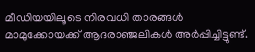മീഡിയയിലൂടെ നിരവധി താരങ്ങൾ മാമുക്കോയക്ക് ആദരാഞ്ജലികൾ അർപ്പിച്ചിട്ടുണ്ട്.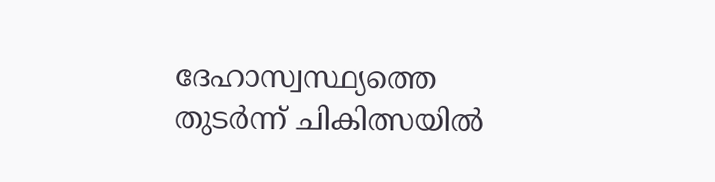ദേഹാസ്വസ്ഥ്യത്തെ തുടർന്ന് ചികിത്സയിൽ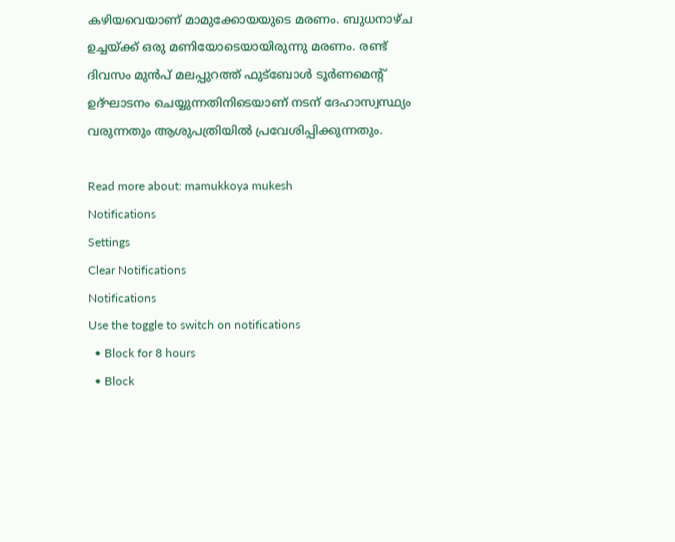കഴിയവെയാണ് മാമുക്കോയയുടെ മരണം. ബുധനാഴ്ച ഉച്ചയ്ക്ക് ഒരു മണിയോടെയായിരുന്നു മരണം. രണ്ട് ദിവസം മുൻപ് മലപ്പുറത്ത് ഫുട്ബോൾ ടൂർണമെന്റ് ഉദ്ഘാടനം ചെയ്യുന്നതിനിടെയാണ് നടന് ദേഹാസ്വസ്ഥ്യം വരുന്നതും ആശുപത്രിയിൽ പ്രവേശിപ്പിക്കുന്നതും.

Read more about: mamukkoya mukesh
Notifications
Settings
Clear Notifications
Notifications
Use the toggle to switch on notifications
  • Block for 8 hours
  • Block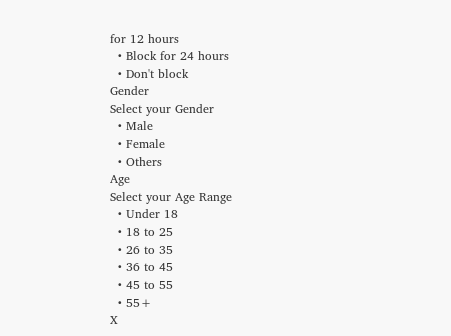for 12 hours
  • Block for 24 hours
  • Don't block
Gender
Select your Gender
  • Male
  • Female
  • Others
Age
Select your Age Range
  • Under 18
  • 18 to 25
  • 26 to 35
  • 36 to 45
  • 45 to 55
  • 55+
X